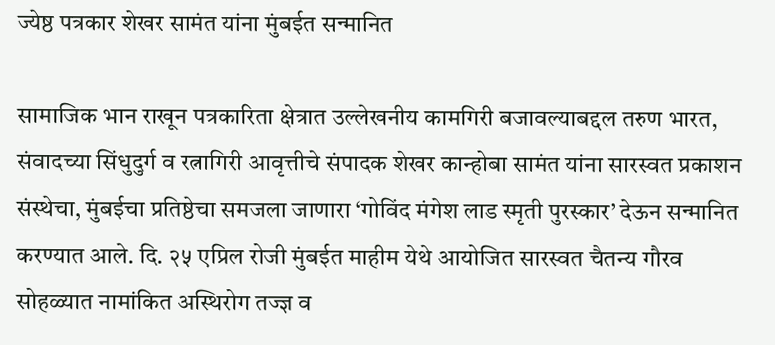ज्येष्ठ पत्रकार शेखर सामंत यांना मुंबईत सन्मानित

सामाजिक भान राखून पत्रकारिता क्षेत्रात उल्लेखनीय कामगिरी बजावल्याबद्दल तरुण भारत, संवादच्या सिंधुदुर्ग व रत्नागिरी आवृत्तीचे संपादक शेखर कान्होबा सामंत यांना सारस्वत प्रकाशन संस्थेचा, मुंबईचा प्रतिष्ठेचा समजला जाणारा ‘गोविंद मंगेश लाड स्मृती पुरस्कार’ देऊन सन्मानित करण्यात आले. दि. २५ एप्रिल रोजी मुंबईत माहीम येथे आयोजित सारस्वत चैतन्य गौरव सोहळ्यात नामांकित अस्थिरोग तज्ज्ञ व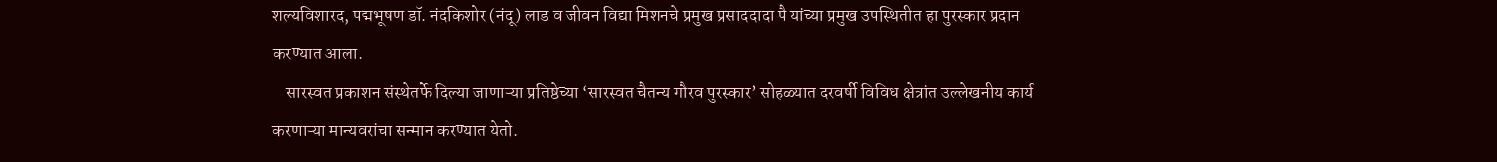शल्यविशारद, पद्मभूषण डॉ. नंदकिशोर (नंदू) लाड व जीवन विद्या मिशनचे प्रमुख प्रसाददादा पै यांच्या प्रमुख उपस्थितीत हा पुरस्कार प्रदान करण्यात आला.
    सारस्वत प्रकाशन संस्थेतर्फे दिल्या जाणाऱ्या प्रतिष्ठेच्या ‘सारस्वत चैतन्य गौरव पुरस्कार’ सोहळ्यात दरवर्षी विविध क्षेत्रांत उल्लेखनीय कार्य करणाऱ्या मान्यवरांचा सन्मान करण्यात येतो.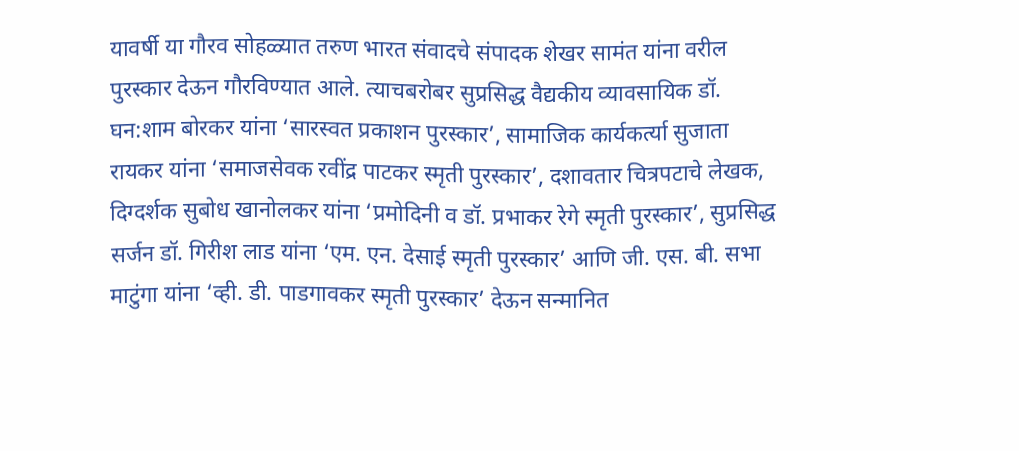यावर्षी या गौरव सोहळ्यात तरुण भारत संवादचे संपादक शेखर सामंत यांना वरील पुरस्कार देऊन गौरविण्यात आले. त्याचबरोबर सुप्रसिद्ध वैद्यकीय व्यावसायिक डॉ. घन:शाम बोरकर यांना ‘सारस्वत प्रकाशन पुरस्कार’, सामाजिक कार्यकर्त्या सुजाता रायकर यांना ‘समाजसेवक रवींद्र पाटकर स्मृती पुरस्कार’, दशावतार चित्रपटाचे लेखक, दिग्दर्शक सुबोध खानोलकर यांना ‘प्रमोदिनी व डॉ. प्रभाकर रेगे स्मृती पुरस्कार’, सुप्रसिद्ध सर्जन डॉ. गिरीश लाड यांना ‘एम. एन. देसाई स्मृती पुरस्कार’ आणि जी. एस. बी. सभा माटुंगा यांना ‘व्ही. डी. पाडगावकर स्मृती पुरस्कार’ देऊन सन्मानित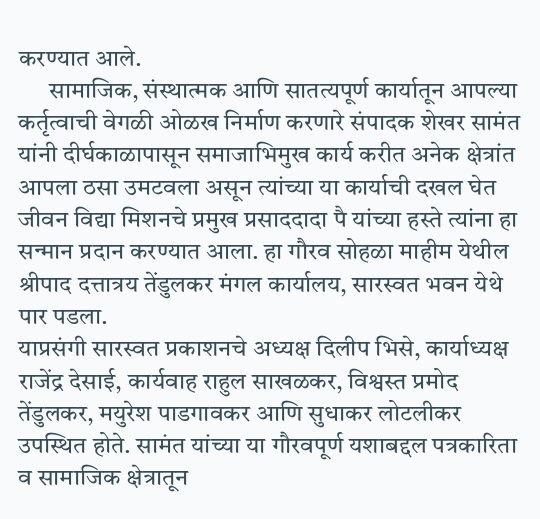करण्यात आले.
      सामाजिक, संस्थात्मक आणि सातत्यपूर्ण कार्यातून आपल्या कर्तृत्वाची वेगळी ओळख निर्माण करणारे संपादक शेखर सामंत यांनी दीर्घकाळापासून समाजाभिमुख कार्य करीत अनेक क्षेत्रांत आपला ठसा उमटवला असून त्यांच्या या कार्याची दखल घेत जीवन विद्या मिशनचे प्रमुख प्रसाददादा पै यांच्या हस्ते त्यांना हा सन्मान प्रदान करण्यात आला. हा गौरव सोहळा माहीम येथील श्रीपाद दत्तात्रय तेंडुलकर मंगल कार्यालय, सारस्वत भवन येथे पार पडला.
याप्रसंगी सारस्वत प्रकाशनचे अध्यक्ष दिलीप भिसे, कार्याध्यक्ष राजेंद्र देसाई, कार्यवाह राहुल साखळकर, विश्वस्त प्रमोद तेंडुलकर, मयुरेश पाडगावकर आणि सुधाकर लोटलीकर उपस्थित होते. सामंत यांच्या या गौरवपूर्ण यशाबद्दल पत्रकारिता व सामाजिक क्षेत्रातून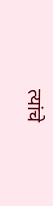त्यांचे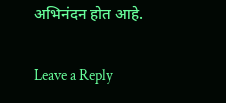अभिनंदन होत आहे.

Leave a Reply